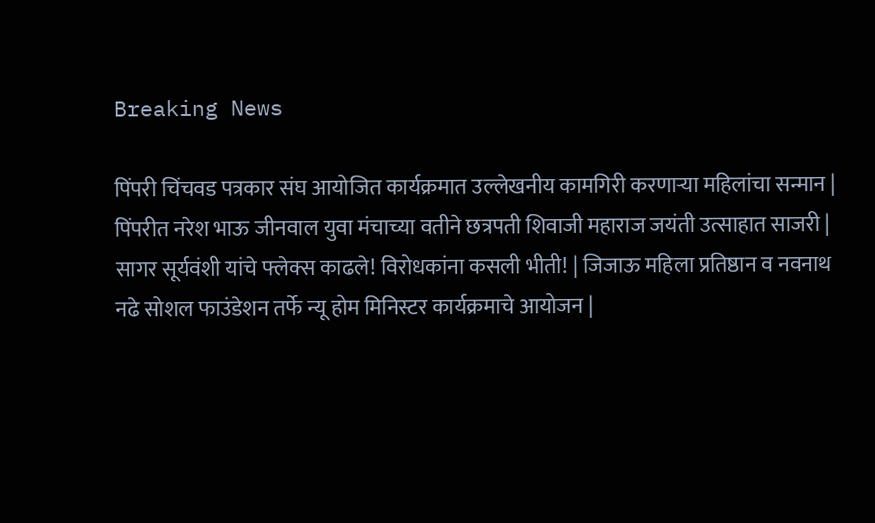Breaking News

पिंपरी चिंचवड पत्रकार संघ आयोजित कार्यक्रमात उल्लेखनीय कामगिरी करणाऱ्या महिलांचा सन्मान | पिंपरीत नरेश भाऊ जीनवाल युवा मंचाच्या वतीने छत्रपती शिवाजी महाराज जयंती उत्साहात साजरी | सागर सूर्यवंशी यांचे फ्लेक्स काढले! विरोधकांना कसली भीती! | जिजाऊ महिला प्रतिष्ठान व नवनाथ नढे सोशल फाउंडेशन तर्फे न्यू होम मिनिस्टर कार्यक्रमाचे आयोजन |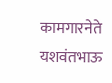कामगारनेते यशवंतभाऊ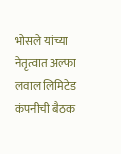भोसले यांच्या नेतृत्वात अल्फा लवाल लिमिटेड कंपनीची बैठक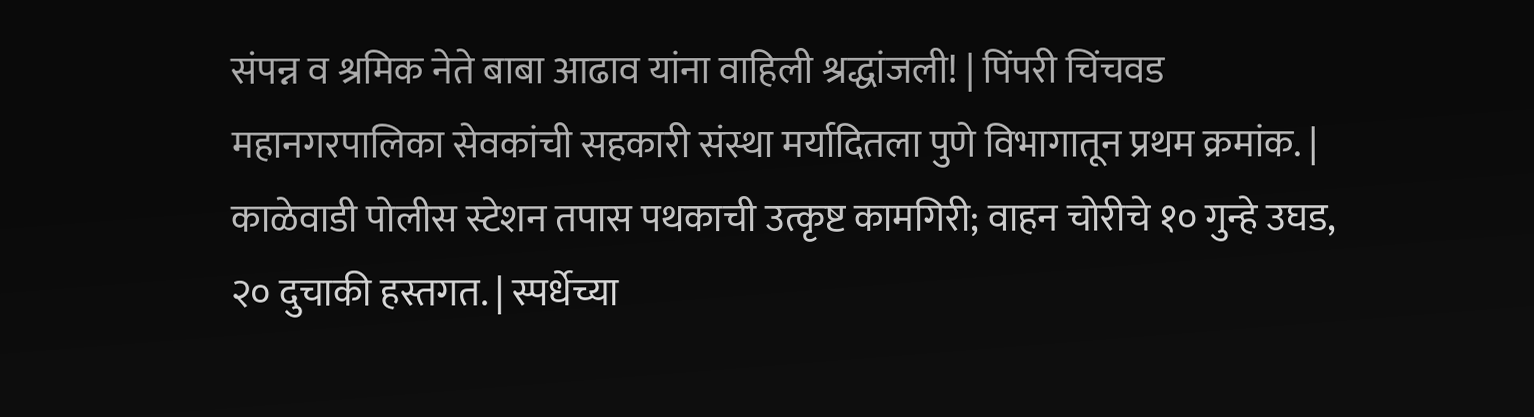संपन्न व श्रमिक नेते बाबा आढाव यांना वाहिली श्रद्धांजली! | पिंपरी चिंचवड महानगरपालिका सेवकांची सहकारी संस्था मर्यादितला पुणे विभागातून प्रथम क्रमांक. | काळेवाडी पोलीस स्टेशन तपास पथकाची उत्कृष्ट कामगिरी; वाहन चोरीचे १० गुन्हे उघड, २० दुचाकी हस्तगत. | स्पर्धेच्या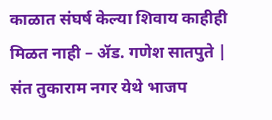काळात संघर्ष केल्या शिवाय काहीही मिळत नाही – ॲड. गणेश सातपुते | संत तुकाराम नगर येथे भाजप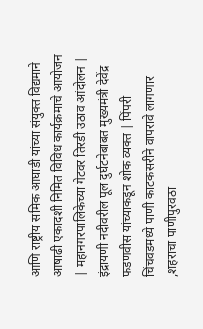आणि राष्ट्रीय समिक आघाडी यांच्या संयुक्त विद्यमाने आषाढी एकादशी निमित विविध कार्यक्रमाचे आयोजन | महानगरपालिकेच्या गेटवर तिरडी उठाव आंदोलन | इंद्रायणी नदीवरील पूल दुर्घटनेबाबत मुख्यमंत्री देवेंद्र फडणवीस यांच्याकडून शोक व्यक्त | पिंपरी चिंचवडमध्ये पाणी काटकसरीने वापरावे लागणार ,शहराचा पाणीपुरवठा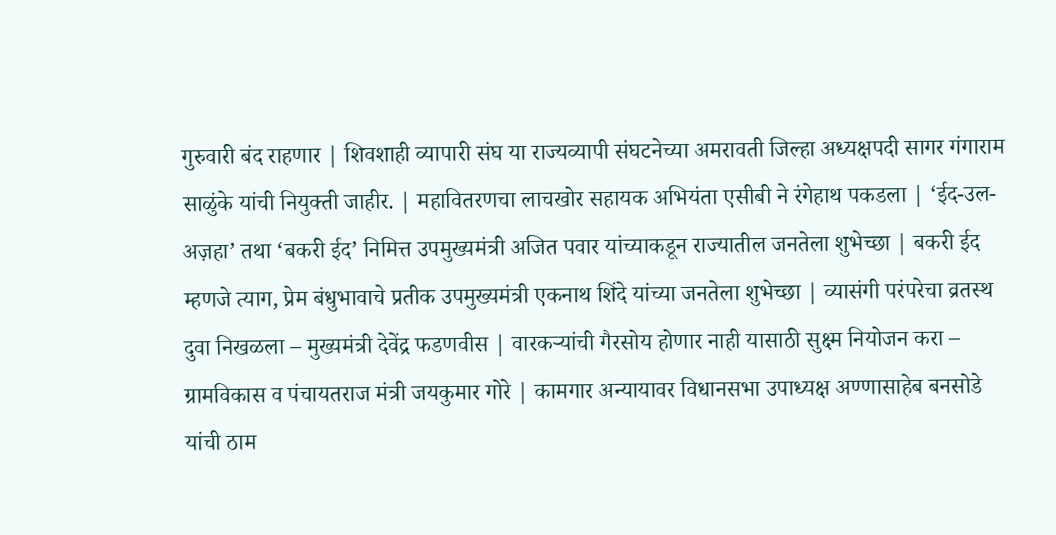गुरुवारी बंद राहणार | शिवशाही व्यापारी संघ या राज्यव्यापी संघटनेच्या अमरावती जिल्हा अध्यक्षपदी सागर गंगाराम साळुंके यांची नियुक्ती जाहीर. | महावितरणचा लाचखोर सहायक अभियंता एसीबी ने रंगेहाथ पकडला | ‘ईद-उल-अज़हा’ तथा ‘बकरी ईद’ निमित्त उपमुख्यमंत्री अजित पवार यांच्याकडून राज्यातील जनतेला शुभेच्छा | बकरी ईद म्हणजे त्याग, प्रेम बंधुभावाचे प्रतीक उपमुख्यमंत्री एकनाथ शिंदे यांच्या जनतेला शुभेच्छा | व्यासंगी परंपरेचा व्रतस्थ दुवा निखळला – मुख्यमंत्री देवेंद्र फडणवीस | वारकऱ्यांची गैरसोय होणार नाही यासाठी सुक्ष्म नियोजन करा – ग्रामविकास व पंचायतराज मंत्री जयकुमार गोरे | कामगार अन्यायावर विधानसभा उपाध्यक्ष अण्णासाहेब बनसोडे यांची ठाम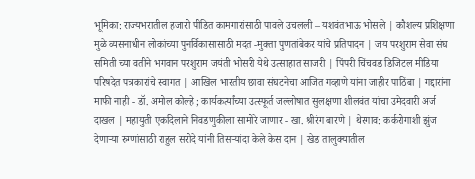भूमिका: राज्यभरातील हजारो पीडित कामगारांसाठी पावले उचलली – यशवंतभाऊ भोसले | कौशल्य प्रशिक्षणा मुळे व्यसनाधीन लोकांच्या पुनर्विकासासाठी मदत -मुक्ता पुणतांबेकर यांचे प्रतिपादन | जय परशुराम सेवा संघ समिती च्या वतीने भगवान परशुराम जयंती भोसरी येथे उत्साहात साजरी | पिंपरी चिंचवड डिजिटल मीडिया परिषदेत पत्रकारांचे स्वागत | आखिल भारतीय छावा संघटनेचा आजित गव्हाणे यांना जाहीर पाठिंबा | गद्दारांना माफी नाही - डॉ. अमोल कोल्हे ; कार्यकर्त्यांच्या उत्स्फूर्त जल्लोषात सुलक्षणा शीलवंत यांचा उमेदवारी अर्ज दाखल | महायुती एकदिलाने निवडणुकीला सामोरे जाणार - खा. श्रीरंग बारणे | थेरगाव: कर्करोगाशी झुंज देणाऱ्या रुग्णांसाठी राहुल सरोदे यांनी तिसऱ्यांदा केले केस दान | खेड तालुक्यातील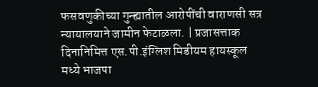फसवणुकीच्या गुन्ह्यातील आरोपींची वाराणसी सत्र न्यायालयाने जामीन फेटाळला. | प्रजासत्ताक दिनानिमित्त एस.पी.इंग्लिश मिडीयम हायस्कूल मध्ये भाजपा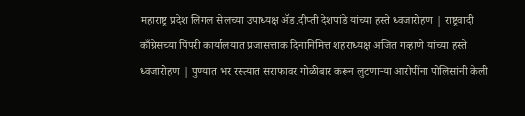महाराष्ट्र प्रदेश लिगल सेलच्या उपाध्यक्ष ॲड.दीप्ती देशपांडे यांच्या हस्ते ध्वजारोहण | राष्ट्रवादी काँग्रेसच्या पिंपरी कार्यालयात प्रजासत्ताक दिनानिमित्त शहराध्यक्ष अजित गव्हाणे यांच्या हस्ते ध्वजारोहण | पुण्यात भर रस्त्यात सराफावर गोळीबार करून लुटणाऱ्या आरोपींना पोलिसांनी केली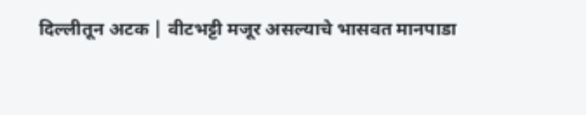दिल्लीतून अटक | वीटभट्टी मजूर असल्याचे भासवत मानपाडा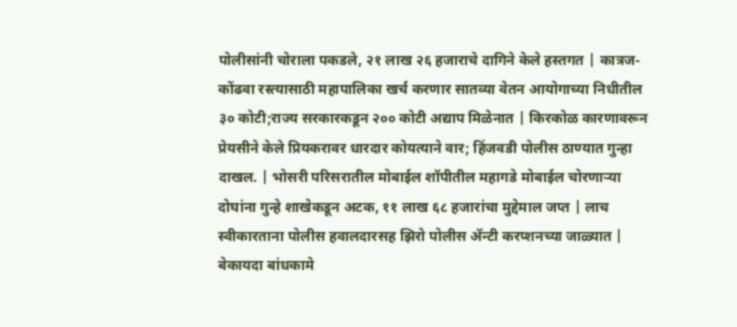पोलीसांनी चोराला पकडले, २१ लाख २६ हजाराचे दागिने केले हस्तगत | कात्रज-कोंढवा रस्त्यासाठी महापालिका खर्च करणार सातव्या वेतन आयोगाच्या निधीतील ३० कोटी;राज्य सरकारकडून २०० कोटी अद्याप मिळेनात | किरकोळ कारणावरून प्रेयसीने केले प्रियकरावर धारदार कोयत्याने वार; हिंजवडी पोलीस ठाण्यात गुन्हा दाखल. | भोसरी परिसरातील मोबाईल शॉपीतील महागडे मोबाईल चोरणाऱ्या दोघांना गुन्हे शाखेकडून अटक, ११ लाख ६८ हजारांचा मुद्देमाल जप्त | लाच स्वीकारताना पोलीस हवालदारसह झिरो पोलीस अ‍ॅन्टी करप्शनच्या जाळ्यात | बेकायदा बांधकामे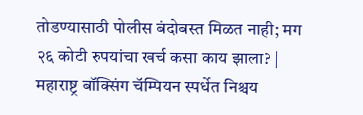तोडण्यासाठी पोलीस बंदोबस्त मिळत नाही; मग २६ कोटी रुपयांचा खर्च कसा काय झाला? | महाराष्ट्र बॉक्सिंग चॅम्पियन स्पर्धेत निश्चय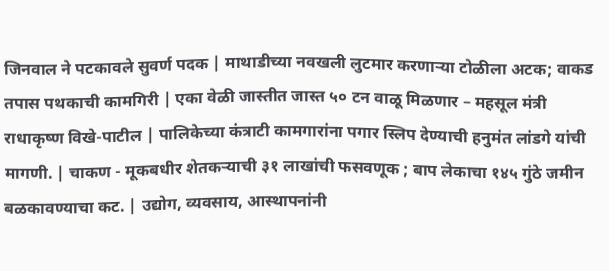जिनवाल ने पटकावले सुवर्ण पदक | माथाडीच्या नवखली लुटमार करणाऱ्या टोळीला अटक; वाकड तपास पथकाची कामगिरी | एका वेळी जास्तीत जास्त ५० टन वाळू मिळणार – महसूल मंत्री राधाकृष्ण विखे-पाटील | पालिकेच्या कंत्राटी कामगारांना पगार स्लिप देण्याची हनुमंत लांडगे यांची मागणी. | चाकण - मूकबधीर शेतकऱ्याची ३१ लाखांची फसवणूक ; बाप लेकाचा १४५ गुंठे जमीन बळकावण्याचा कट. | उद्योग, व्यवसाय, आस्थापनांनी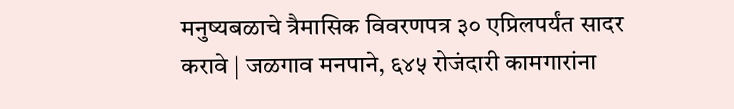मनुष्यबळाचे त्रैमासिक विवरणपत्र ३० एप्रिलपर्यंत सादर करावे | जळगाव मनपाने, ६४५ रोजंदारी कामगारांना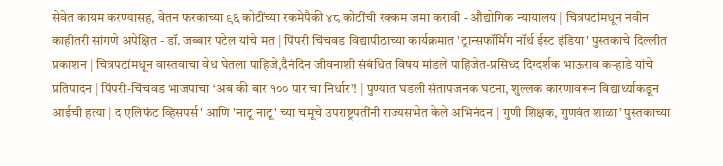सेवेत कायम करण्यासह, वेतन फरकाच्या ९६ कोटींच्या रकमेपैकी ४८ कोटींची रक्कम जमा करावी - औद्योगिक न्यायालय | चित्रपटांमधून नवीन काहीतरी सांगणे अपेक्षित - डॉ. जब्बार पटेल यांचे मत | पिंपरी चिंचवड विद्यापीठाच्या कार्यक्रमात 'ट्रान्सफॉर्मिंग नॉर्थ ईस्ट इंडिया' पुस्तकाचे दिल्लीत प्रकाशन | चित्रपटांमधून वास्तवाचा वेध घेतला पाहिजे,दैनंदिन जीवनाशी संबंधित विषय मांडले पाहिजेत-प्रसिध्द दिग्दर्शक भाऊराव कऱ्हाडे यांचे प्रतिपादन | पिंपरी-चिंचवड भाजपाचा ‘अब की बार १०० पार चा निर्धार’! | पुण्यात घडली संतापजनक घटना, शुल्लक कारणावरून विद्यार्थ्याकडून आईची हत्या | द एलिफंट व्हिसपर्स' आणि 'नाटू नाटू' च्या चमूचे उपराष्ट्रपतींनी राज्यसभेत केले अभिनंदन | गुणी शिक्षक, गुणवंत शाळा’ पुस्तकाच्या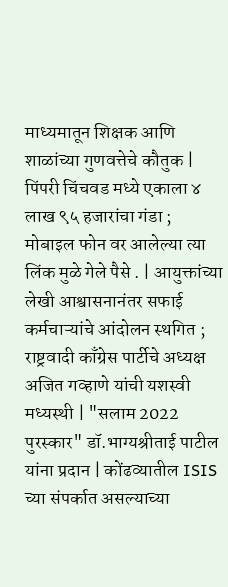माध्यमातून शिक्षक आणि शाळांच्या गुणवत्तेचे कौतुक | पिंपरी चिंचवड मध्ये एकाला ४ लाख ९५ हजारांचा गंडा ; मोबाइल फोन वर आलेल्या त्या लिंक मुळे गेले पैसे . | आयुक्तांच्या लेखी आश्वासनानंतर सफाई कर्मचाऱ्यांचे आंदोलन स्थगित ; राष्ट्रवादी काँग्रेस पार्टीचे अध्यक्ष अजित गव्हाणे यांची यशस्वी मध्यस्थी | "सलाम 2022 पुरस्कार" डॉ.भाग्यश्रीताई पाटील यांना प्रदान | कोंढव्यातील ISIS च्या संपर्कात असल्याच्या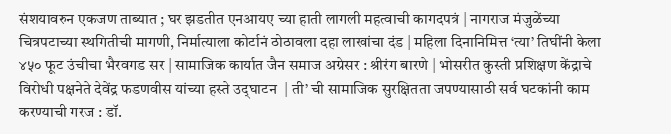संशयावरुन एकजण ताब्यात ; घर झडतीत एनआयए च्या हाती लागली महत्वाची कागदपत्रं | नागराज मंजुळेंच्या चित्रपटाच्या स्थगितीची मागणी, निर्मात्याला कोर्टानं ठोठावला दहा लाखांचा दंड | महिला दिनानिमित्त ‘त्या’ तिघींनी केला ४५० फूट उंचीचा भैरवगड सर | सामाजिक कार्यात जैन समाज अग्रेसर : श्रीरंग बारणे | भोसरीत कुस्ती प्रशिक्षण केंद्राचे विरोधी पक्षनेते देवेंद्र फडणवीस यांच्या हस्ते उद्‌घाटन  | ती’ ची सामाजिक सुरक्षितता जपण्यासाठी सर्व घटकांनी काम करण्याची गरज : डॉ.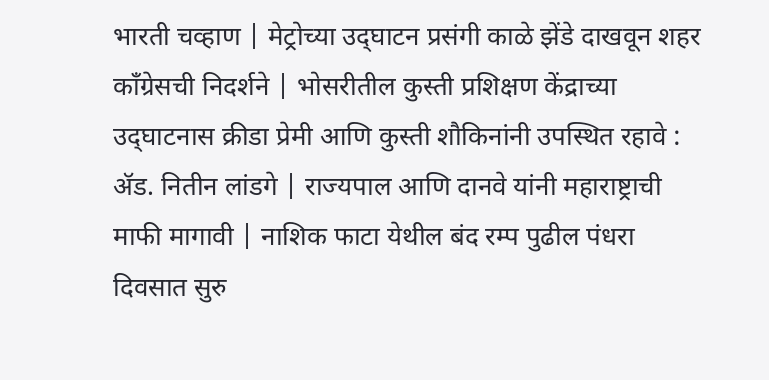भारती चव्हाण | मेट्रोच्या उद्‌घाटन प्रसंगी काळे झेंडे दाखवून शहर कॉंग्रेसची निदर्शने | भोसरीतील कुस्ती प्रशिक्षण केंद्राच्या उद्‌घाटनास क्रीडा प्रेमी आणि कुस्ती शौकिनांनी उपस्थित रहावे : ॲड. नितीन लांडगे | राज्यपाल आणि दानवे यांनी महाराष्ट्राची माफी मागावी | नाशिक फाटा येथील बंद रम्प पुढील पंधरा दिवसात सुरु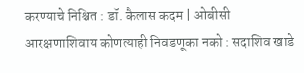करण्याचे निश्चित : डॉ. कैलास कदम | ओबीसी आरक्षणाशिवाय कोणत्याही निवडणूका नको : सदाशिव खाडे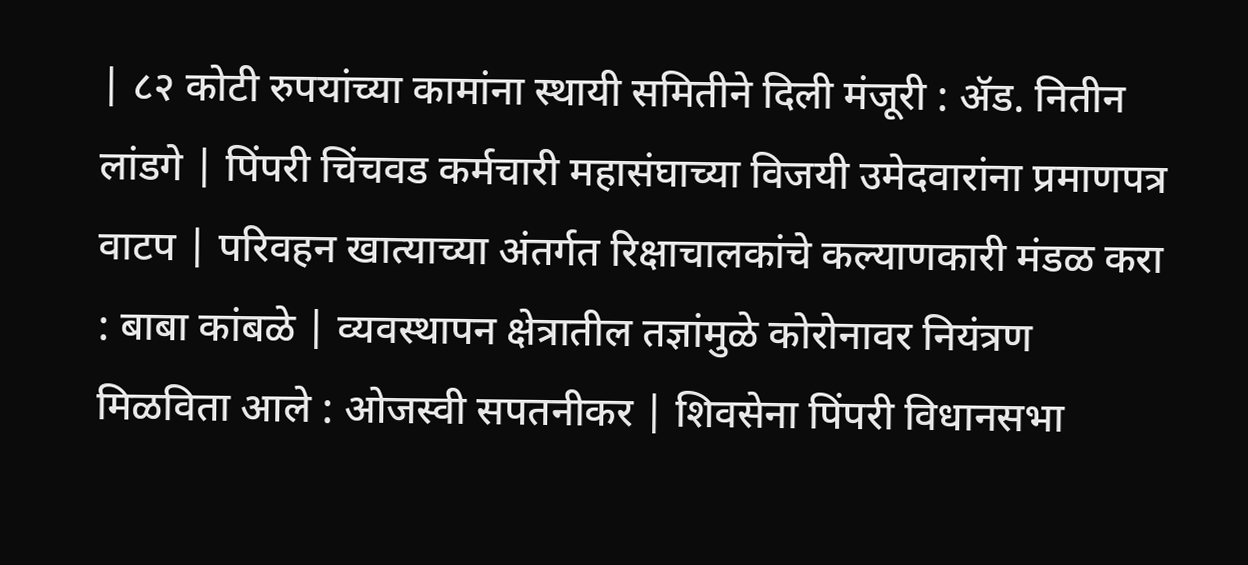| ८२ कोटी रुपयांच्या कामांना स्थायी समितीने दिली मंजूरी : ॲड. नितीन लांडगे | पिंपरी चिंचवड कर्मचारी महासंघाच्या विजयी उमेदवारांना प्रमाणपत्र वाटप | परिवहन खात्याच्या अंतर्गत रिक्षाचालकांचे कल्याणकारी मंडळ करा : बाबा कांबळे | व्यवस्थापन क्षेत्रातील तज्ञांमुळे कोरोनावर नियंत्रण मिळविता आले : ओजस्वी सपतनीकर | शिवसेना पिंपरी विधानसभा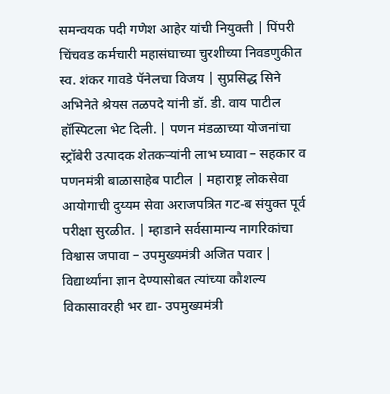समन्वयक पदी गणेश आहेर यांची नियुक्ती | पिंपरी चिंचवड कर्मचारी महासंघाच्या चुरशीच्या निवडणुकीत स्व. शंकर गावडे पॅनेलचा विजय | सुप्रसिद्ध सिने अभिनेते श्रेयस तळपदे यांनी डॉ. डी. वाय पाटील हॉस्पिटला भेट दिली. | पणन मंडळाच्या योजनांचा स्ट्रॉबेरी उत्पादक शेतकऱ्यांनी लाभ घ्यावा – सहकार व पणनमंत्री बाळासाहेब पाटील | महाराष्ट्र लोकसेवा आयोगाची दुय्यम सेवा अराजपत्रित गट-ब संयुक्त पूर्व परीक्षा सुरळीत. | म्हाडाने सर्वसामान्य नागरिकांचा विश्वास जपावा – उपमुख्यमंत्री अजित पवार | विद्यार्थ्यांना ज्ञान देण्यासोबत त्यांच्या कौशल्य विकासावरही भर द्या- उपमुख्यमंत्री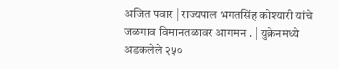अजित पवार | राज्यपाल भगतसिंह कोश्यारी यांचे जळगाव विमानतळावर आगमन . | युक्रेनमध्ये अडकलेले २५०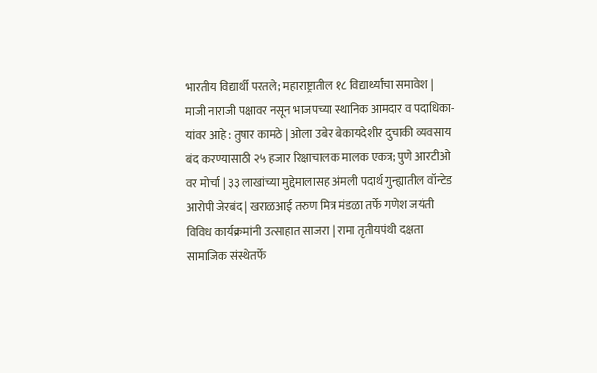भारतीय विद्यार्थी परतले; महाराष्ट्रातील १८ विद्यार्थ्यांचा समावेश | माजी नाराजी पक्षावर नसून भाजपच्या स्थानिक आमदार व पदाधिका-यांवर आहे : तुषार कामठे | ओला उबेर बेकायदेशीर दुचाकी व्यवसाय बंद करण्यासाठी २५ हजार रिक्षाचालक मालक एकत्र; पुणे आरटीओ वर मोर्चा | ३३ लाखांच्या मुद्देमालासह अंमली पदार्थ गुन्ह्यातील वॉन्टेड आरोपी जेरबंद | खराळआई तरुण मित्र मंडळा तर्फे गणेश जयंती विविध कार्यक्रमांनी उत्साहात साजरा | रामा तृतीयपंथी दक्षता सामाजिक संस्थेतर्फे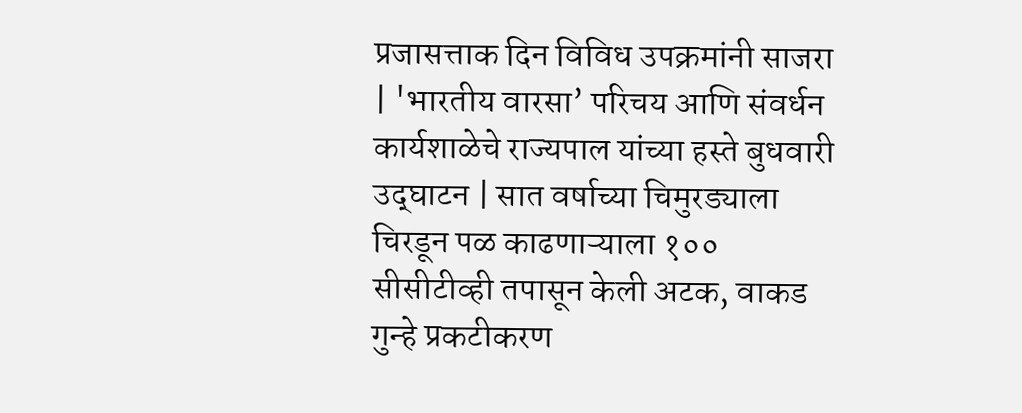प्रजासत्ताक दिन विविध उपक्रमांनी साजरा | 'भारतीय वारसा’ परिचय आणि संवर्धन कार्यशाळेचे राज्यपाल यांच्या हस्ते बुधवारी उद्‌घाटन | सात वर्षाच्या चिमुरड्याला चिरडून पळ काढणाऱ्याला १०० सीसीटीव्ही तपासून केली अटक, वाकड गुन्हे प्रकटीकरण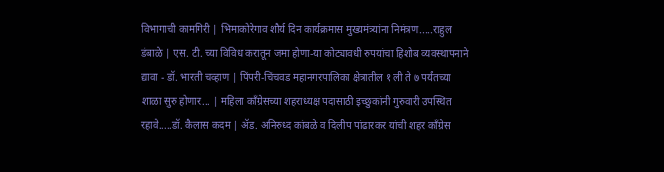विभागाची कामगिरी | भिमाकोरेगाव शौर्य दिन कार्यक्रमास मुख्यमंत्र्यांना निमंत्रण.....राहुल डंबाळे | एस. टी. च्या विविध करातून जमा होणा-या कोट्यावधी रुपयांचा हिशोब व्यवस्थापनाने द्यावा - डॉ. भारती चव्हाण | पिंपरी-चिंचवड महानगरपालिका क्षेत्रातील १ ली ते ७ पर्यंतच्या शाळा सुरु होणार... | महिला कॉंग्रेसच्या शहराध्यक्ष पदासाठी इच्छुकांनी गुरुवारी उपस्थित रहावे.....डॉ. कैलास कदम | ॲड. अनिरुध्द कांबळे व दिलीप पांढारकर यांची शहर कॉंग्रेस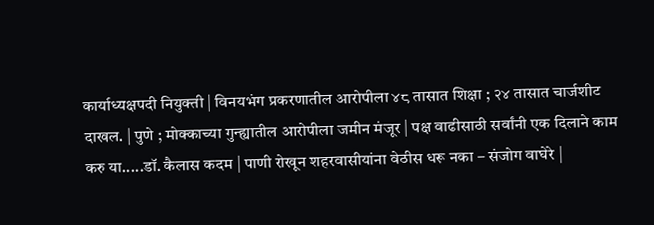कार्याध्यक्षपदी नियुक्ती | विनयभंग प्रकरणातील आरोपीला ४८ तासात शिक्षा ; २४ तासात चार्जशीट दाखल. | पुणे ; मोक्काच्या गुन्ह्यातील आरोपीला जमीन मंजूर | पक्ष वाढीसाठी सर्वांनी एक दिलाने काम करु या.....डॉ. कैलास कदम | पाणी रोखून शहरवासीयांना वेठीस धरू नका – संजोग वाघेरे |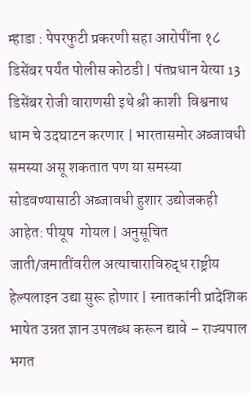म्हाडा : पेपरफुटी प्रकरणी सहा आरोपींना १८ डिसेंबर पर्यंत पोलीस कोठडी | पंतप्रधान येत्या 13 डिसेंबर रोजी वाराणसी इथे श्री काशी  विश्वनाथ धाम चे उदघाटन करणार | भारतासमोर अब्जावधी समस्या असू शकतात पण या समस्या सोडवण्यासाठी अब्जावधी हुशार उद्योजकही आहेत: पीयूष  गोयल | अनुसूचित जाती/जमातींवरील अत्याचाराविरुद्ध राष्ट्रीय हेल्पलाइन उद्या सुरू होणार | स्नातकांनी प्रादेशिक भाषेत उन्नत ज्ञान उपलब्ध करून द्यावे – राज्यपाल भगत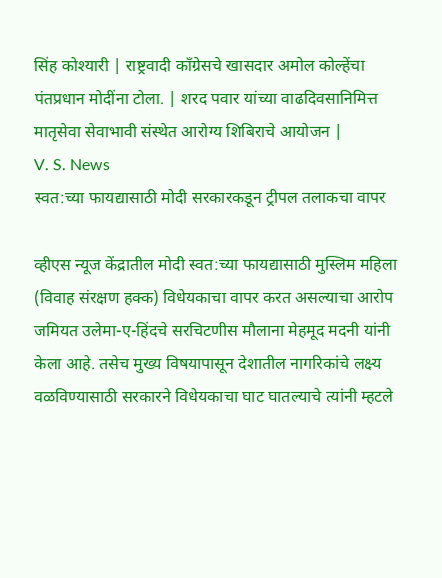सिंह कोश्यारी | राष्ट्रवादी काँग्रेसचे खासदार अमोल कोल्हेंचा पंतप्रधान मोदींना टोला. | शरद पवार यांच्या वाढदिवसानिमित्त मातृसेवा सेवाभावी संस्थेत आरोग्य शिबिराचे आयोजन |
V. S. News
स्वत:च्या फायद्यासाठी मोदी सरकारकडून ट्रीपल तलाकचा वापर

व्हीएस न्यूज केंद्रातील मोदी स्वत:च्या फायद्यासाठी मुस्लिम महिला (विवाह संरक्षण हक्क) विधेयकाचा वापर करत असल्याचा आरोप जमियत उलेमा-ए-हिंदचे सरचिटणीस मौलाना मेहमूद मदनी यांनी केला आहे. तसेच मुख्य विषयापासून देशातील नागरिकांचे लक्ष्य वळविण्यासाठी सरकारने विधेयकाचा घाट घातल्याचे त्यांनी म्हटले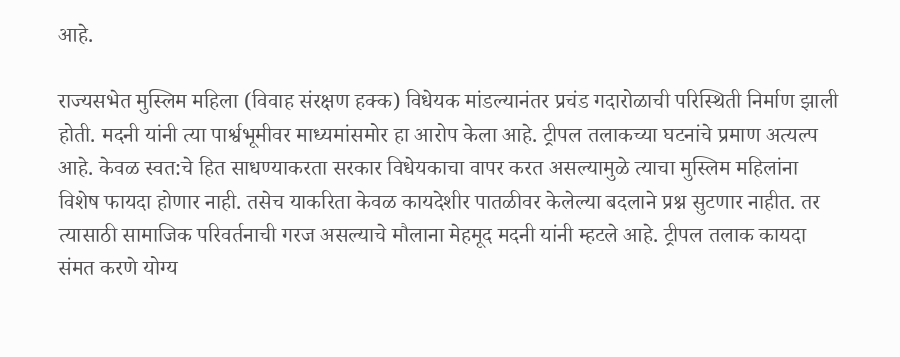आहे.

राज्यसभेत मुस्लिम महिला (विवाह संरक्षण हक्क) विधेयक मांडल्यानंतर प्रचंड गदारोळाची परिस्थिती निर्माण झाली होती. मदनी यांनी त्या पार्श्वभूमीवर माध्यमांसमोर हा आरोप केला आहे. ट्रीपल तलाकच्या घटनांचे प्रमाण अत्यल्प आहे. केवळ स्वत:चे हित साधण्याकरता सरकार विधेयकाचा वापर करत असल्यामुळे त्याचा मुस्लिम महिलांना विशेष फायदा होणार नाही. तसेच याकरिता केवळ कायदेशीर पातळीवर केलेल्या बदलाने प्रश्न सुटणार नाहीत. तर त्यासाठी सामाजिक परिवर्तनाची गरज असल्याचे मौलाना मेहमूद मदनी यांनी म्हटले आहे. ट्रीपल तलाक कायदा संमत करणे योग्य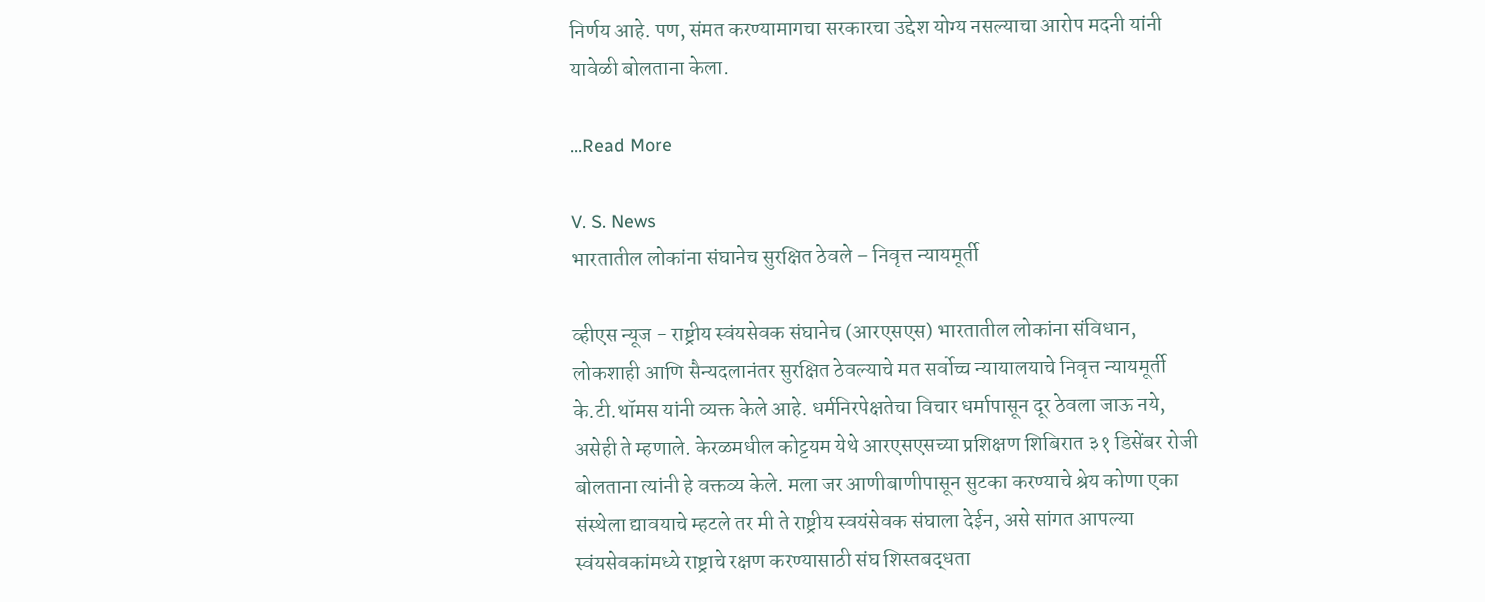निर्णय आहे. पण, संमत करण्यामागचा सरकारचा उद्देश योग्य नसल्याचा आरोप मदनी यांनी यावेळी बोलताना केला.

...Read More

V. S. News
भारतातील लोकांना संघानेच सुरक्षित ठेवले – निवृत्त न्यायमूर्ती

व्हीएस न्यूज - राष्ट्रीय स्वंयसेवक संघानेच (आरएसएस) भारतातील लोकांना संविधान, लोकशाही आणि सैन्यदलानंतर सुरक्षित ठेवल्याचे मत सर्वोच्च न्यायालयाचे निवृत्त न्यायमूर्ती के.टी.थॉमस यांनी व्यक्त केले आहे. धर्मनिरपेक्षतेचा विचार धर्मापासून दूर ठेवला जाऊ नये, असेही ते म्हणाले. केरळमधील कोट्टयम येथे आरएसएसच्या प्रशिक्षण शिबिरात ३१ डिसेंबर रोजी बोलताना त्यांनी हे वक्तव्य केले. मला जर आणीबाणीपासून सुटका करण्याचे श्रेय कोणा एका संस्थेला द्यावयाचे म्हटले तर मी ते राष्ट्रीय स्वयंसेवक संघाला देईन, असे सांगत आपल्या स्वंयसेवकांमध्ये राष्ट्राचे रक्षण करण्यासाठी संघ शिस्तबद्धता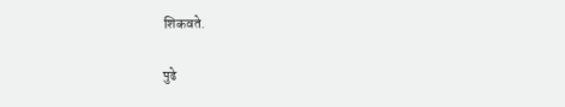शिकवते.

पुढे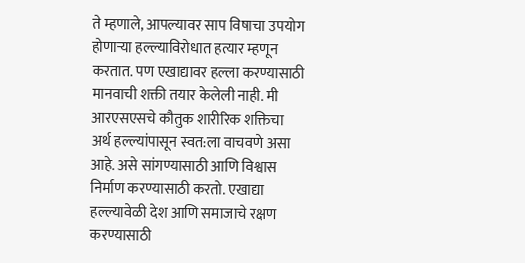ते म्हणाले, आपल्यावर साप विषाचा उपयोग होणाऱ्या हल्ल्याविरोधात हत्यार म्हणून करतात. पण एखाद्यावर हल्ला करण्यासाठी मानवाची शक्ती तयार केलेली नाही. मी आरएसएसचे कौतुक शारीरिक शक्तिचा अर्थ हल्ल्यांपासून स्वत:ला वाचवणे असा आहे. असे सांगण्यासाठी आणि विश्वास निर्माण करण्यासाठी करतो. एखाद्या हल्ल्यावेळी देश आणि समाजाचे रक्षण करण्यासाठी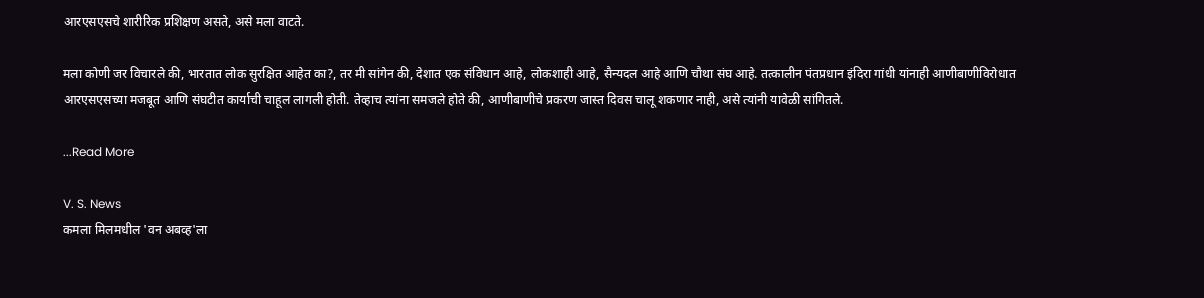आरएसएसचे शारीरिक प्रशिक्षण असते, असे मला वाटते.

मला कोणी जर विचारले की, भारतात लोक सुरक्षित आहेत का?, तर मी सांगेन की, देशात एक संविधान आहे, लोकशाही आहे, सैन्यदल आहे आणि चौथा संघ आहे. तत्कालीन पंतप्रधान इंदिरा गांधी यांनाही आणीबाणीविरोधात आरएसएसच्या मजबूत आणि संघटीत कार्याची चाहूल लागली होती. तेव्हाच त्यांना समजले होते की, आणीबाणीचे प्रकरण जास्त दिवस चालू शकणार नाही, असे त्यांनी यावेळी सांगितले.

...Read More

V. S. News
कमला मिलमधील 'वन अबव्ह'ला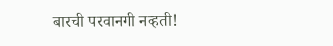बारची परवानगी नव्हती!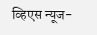व्हिएस न्यूज-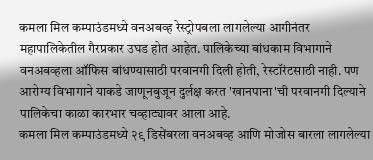कमला मिल कम्पाउंडमध्ये वनअबव्ह रेस्ट्रोपबला लागलेल्या आगीनंतर महापालिकेतील गैरप्रकार उघड होत आहेत. पालिकेच्या बांधकाम विभागाने वनअबव्हला ऑफिस बांधण्यासाठी परवानगी दिली होती, रेस्टॉरंटसाठी नाही. पण आरोग्य विभागाने याकडे जाणूनबुजून दुर्लक्ष करत 'खानपाना'ची परवानगी दिल्याने पालिकेचा काळा कारभार चव्हाट्यावर आला आहे.
कमला मिल कम्पाउंडमध्ये २९ डिसेंबरला वनअबव्ह आणि मोजोस बारला लागलेल्या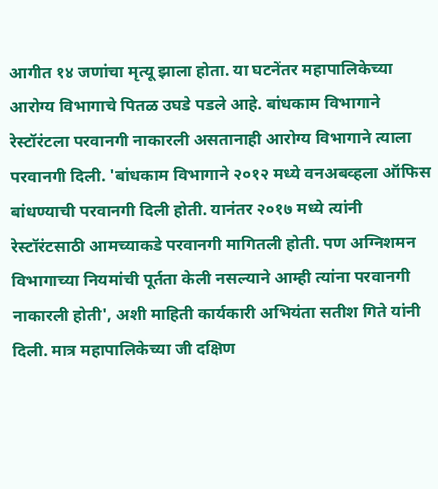आगीत १४ जणांचा मृत्यू झाला होता. या घटनेंतर महापालिकेच्या आरोग्य विभागाचे पितळ उघडे पडले आहे. बांधकाम विभागाने रेस्टॉरंटला परवानगी नाकारली असतानाही आरोग्य विभागाने त्याला परवानगी दिली. 'बांधकाम विभागाने २०१२ मध्ये वनअबव्हला ऑफिस बांधण्याची परवानगी दिली होती. यानंतर २०१७ मध्ये त्यांनी रेस्टॉरंटसाठी आमच्याकडे परवानगी मागितली होती. पण अग्निशमन विभागाच्या नियमांची पूर्तता केली नसल्याने आम्ही त्यांना परवानगी नाकारली होती', अशी माहिती कार्यकारी अभियंता सतीश गिते यांनी दिली. मात्र महापालिकेच्या जी दक्षिण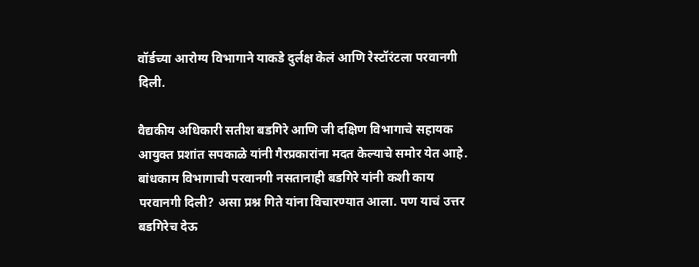वॉर्डच्या आरोग्य विभागाने याकडे दुर्लक्ष केलं आणि रेस्टॉरंटला परवानगी दिली.

वैद्यकीय अधिकारी सतीश बडगिरे आणि जी दक्षिण विभागाचे सहायक आयुक्त प्रशांत सपकाळे यांनी गैरप्रकारांना मदत केल्याचे समोर येत आहे. बांधकाम विभागाची परवानगी नसतानाही बडगिरे यांनी कशी काय परवानगी दिली? असा प्रश्न गिते यांना विचारण्यात आला. पण याचं उत्तर बडगिरेच देऊ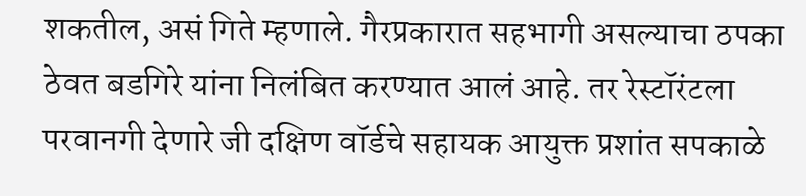शकतील, असं गिते म्हणाले. गैरप्रकारात सहभागी असल्याचा ठपका ठेवत बडगिरे यांना निलंबित करण्यात आलं आहे. तर रेस्टॉरंटला परवानगी देणारे जी दक्षिण वॉर्डचे सहायक आयुक्त प्रशांत सपकाळे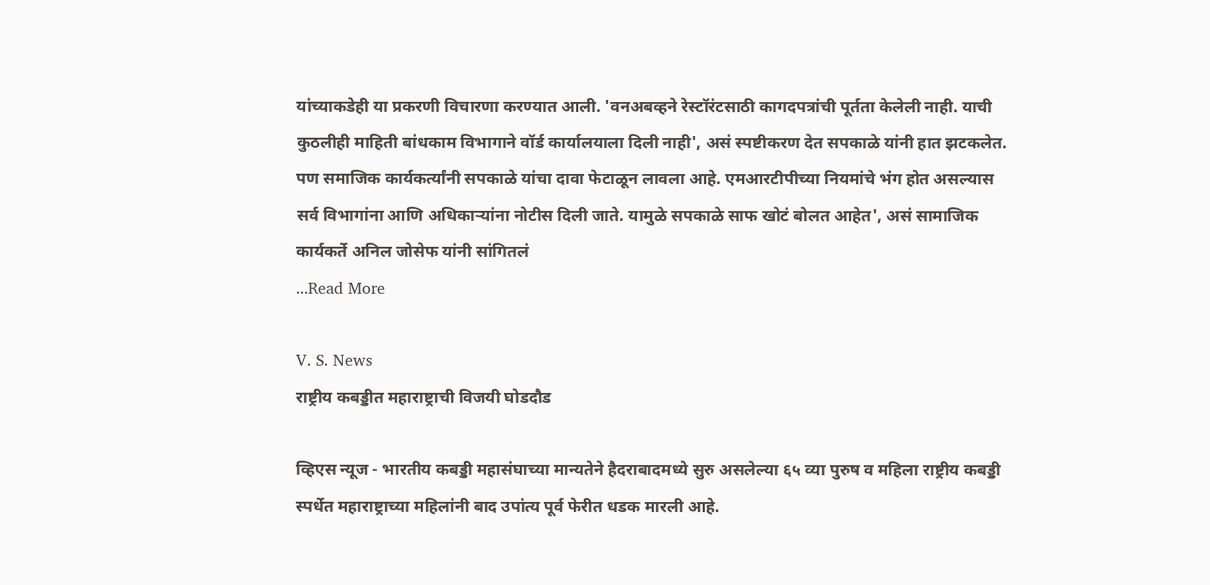यांच्याकडेही या प्रकरणी विचारणा करण्यात आली. 'वनअबव्हने रेस्टॉरंटसाठी कागदपत्रांची पूर्तता केलेली नाही. याची कुठलीही माहिती बांधकाम विभागाने वॉर्ड कार्यालयाला दिली नाही', असं स्पष्टीकरण देत सपकाळे यांनी हात झटकलेत. पण समाजिक कार्यकर्त्यांनी सपकाळे यांचा दावा फेटाळून लावला आहे. एमआरटीपीच्या नियमांचे भंग होत असल्यास सर्व विभागांना आणि अधिकाऱ्यांना नोटीस दिली जाते. यामुळे सपकाळे साफ खोटं बोलत आहेत', असं सामाजिक कार्यकर्ते अनिल जोसेफ यांनी सांगितलं
...Read More

V. S. News
राष्ट्रीय कबड्डीत महाराष्ट्राची विजयी घोडदौड

व्हिएस न्यूज - भारतीय कबड्डी महासंघाच्या मान्यतेने हैदराबादमध्ये सुरु असलेल्या ६५ व्या पुरुष व महिला राष्ट्रीय कबड्डी स्पर्धेत महाराष्ट्राच्या महिलांनी बाद उपांत्य पूर्व फेरीत धडक मारली आहे.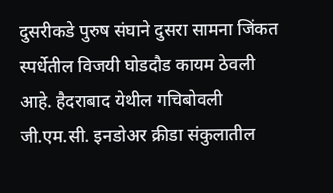दुसरीकडे पुरुष संघाने दुसरा सामना जिंकत स्पर्धेतील विजयी घोडदौड कायम ठेवली आहे. हैदराबाद येथील गचिबोवली जी.एम.सी. इनडोअर क्रीडा संकुलातील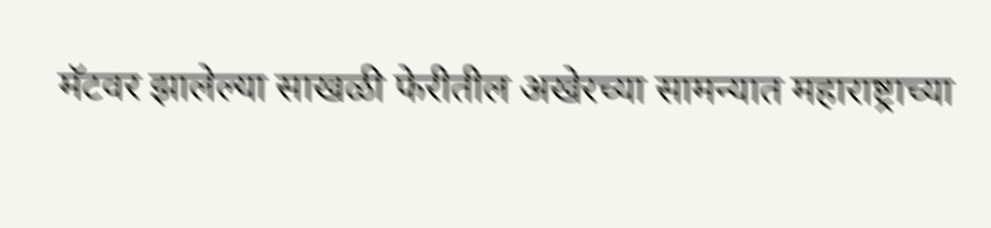मॅटवर झालेल्या साखळी फेरीतील अखेरच्या सामन्यात महाराष्ट्राच्या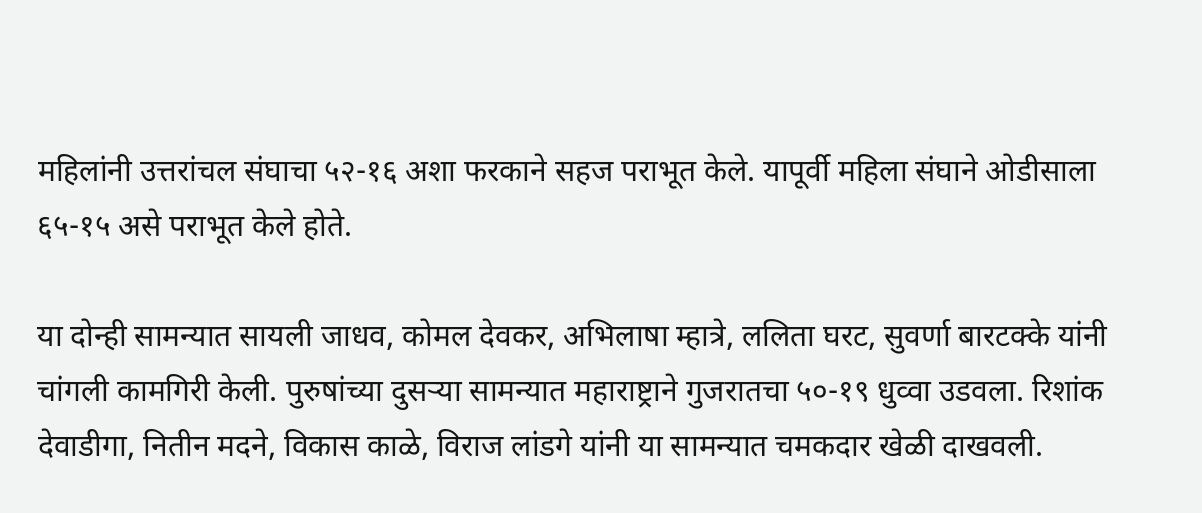महिलांनी उत्तरांचल संघाचा ५२-१६ अशा फरकाने सहज पराभूत केले. यापूर्वी महिला संघाने ओडीसाला ६५-१५ असे पराभूत केले होते.

या दोन्ही सामन्यात सायली जाधव, कोमल देवकर, अभिलाषा म्हात्रे, ललिता घरट, सुवर्णा बारटक्के यांनी चांगली कामगिरी केली. पुरुषांच्या दुसऱ्या सामन्यात महाराष्ट्राने गुजरातचा ५०-१९ धुव्वा उडवला. रिशांक देवाडीगा, नितीन मदने, विकास काळे, विराज लांडगे यांनी या सामन्यात चमकदार खेळी दाखवली.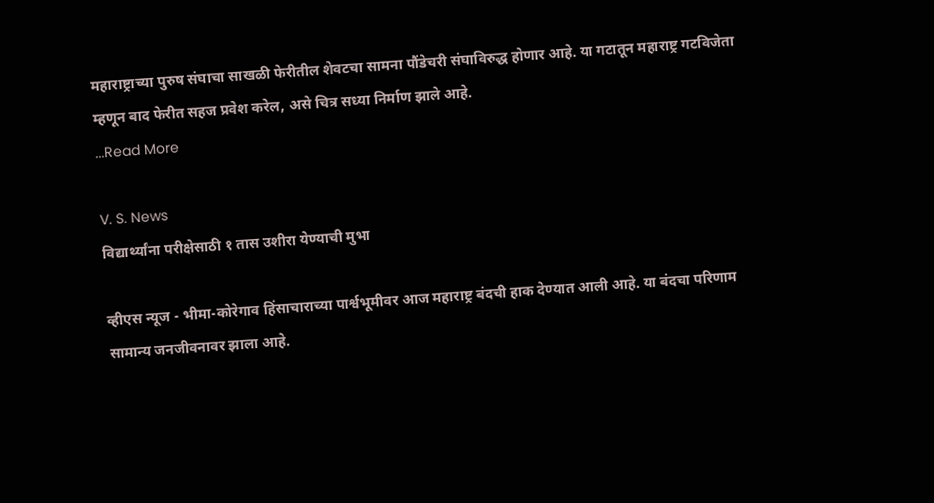महाराष्ट्राच्या पुरुष संघाचा साखळी फेरीतील शेवटचा सामना पौंडेचरी संघाविरुद्ध होणार आहे. या गटातून महाराष्ट्र गटविजेता म्हणून बाद फेरीत सहज प्रवेश करेल, असे चित्र सध्या निर्माण झाले आहे.
...Read More

V. S. News
विद्यार्थ्यांना परीक्षेसाठी १ तास उशीरा येण्याची मुभा

व्हीएस न्यूज - भीमा-कोरेगाव हिंसाचाराच्या पार्श्वभूमीवर आज महाराष्ट्र बंदची हाक देण्यात आली आहे. या बंदचा परिणाम सामान्य जनजीवनावर झाला आहे.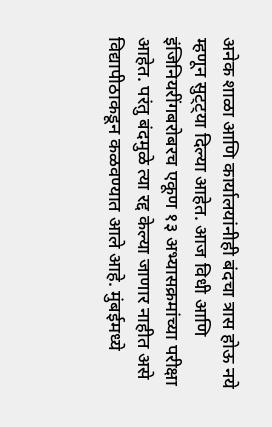अनेक शाळा आणि कार्यालयांनीही बंदचा त्रास होऊ नये म्हणून सुट्ट्या दिल्या आहेत. आज विधी आणि इंजिनियरींगबरोबरच एकूण १३ अभ्यासक्रमांच्या परीक्षा आहेत. परंतु बंदमुळे त्या रद्द केल्या जाणार नाहीत असे विद्यापीठाकडून कळवण्यात आले आहे. मुंबईमध्ये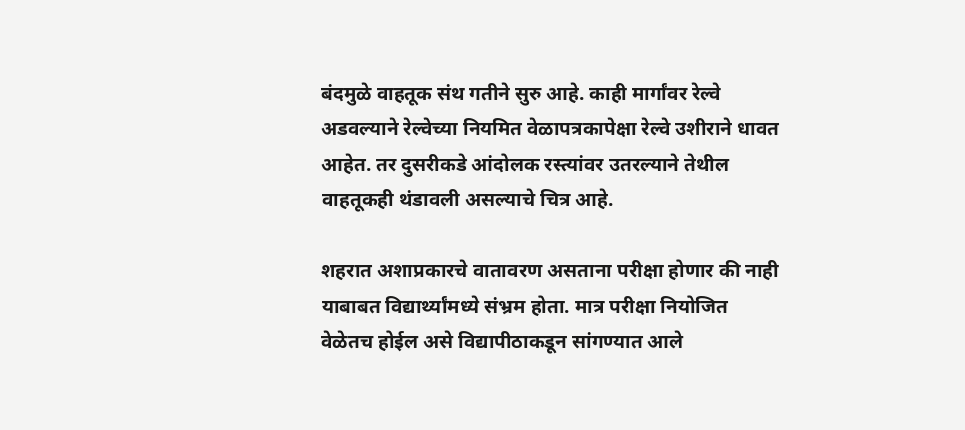बंदमुळे वाहतूक संथ गतीने सुरु आहे. काही मार्गांवर रेल्वे अडवल्याने रेल्वेच्या नियमित वेळापत्रकापेक्षा रेल्वे उशीराने धावत आहेत. तर दुसरीकडे आंदोलक रस्त्यांवर उतरल्याने तेथील वाहतूकही थंडावली असल्याचे चित्र आहे.

शहरात अशाप्रकारचे वातावरण असताना परीक्षा होणार की नाही याबाबत विद्यार्थ्यांमध्ये संभ्रम होता. मात्र परीक्षा नियोजित वेळेतच होईल असे विद्यापीठाकडून सांगण्यात आले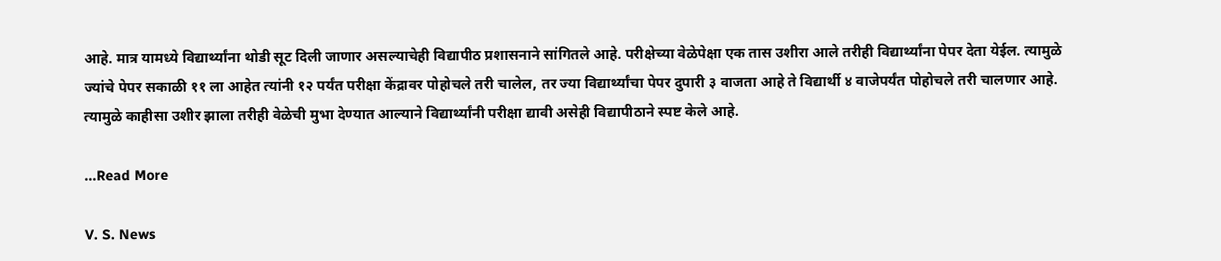आहे. मात्र यामध्ये विद्यार्थ्यांना थोडी सूट दिली जाणार असल्याचेही विद्यापीठ प्रशासनाने सांगितले आहे. परीक्षेच्या वेळेपेक्षा एक तास उशीरा आले तरीही विद्यार्थ्यांना पेपर देता येईल. त्यामुळे ज्यांचे पेपर सकाळी ११ ला आहेत त्यांनी १२ पर्यंत परीक्षा केंद्रावर पोहोचले तरी चालेल, तर ज्या विद्यार्थ्यांचा पेपर दुपारी ३ वाजता आहे ते विद्यार्थी ४ वाजेपर्यंत पोहोचले तरी चालणार आहे. त्यामुळे काहीसा उशीर झाला तरीही वेळेची मुभा देण्यात आल्याने विद्यार्थ्यांनी परीक्षा द्यावी असेही विद्यापीठाने स्पष्ट केले आहे.

...Read More

V. S. News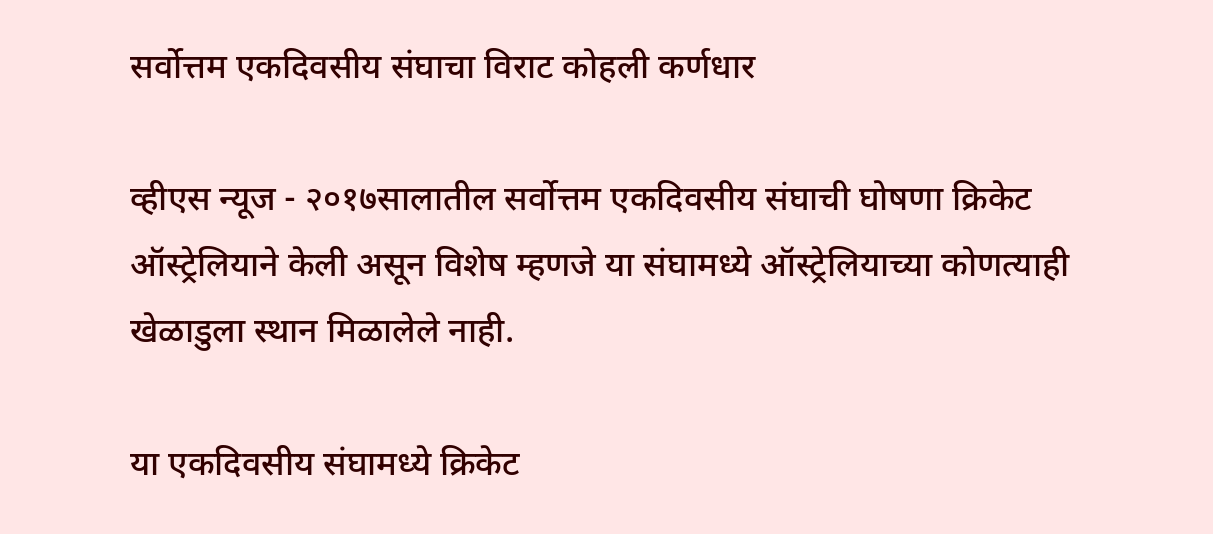सर्वोत्तम एकदिवसीय संघाचा विराट कोहली कर्णधार

व्हीएस न्यूज - २०१७सालातील सर्वोत्तम एकदिवसीय संघाची घोषणा क्रिकेट ऑस्ट्रेलियाने केली असून विशेष म्हणजे या संघामध्ये ऑस्ट्रेलियाच्या कोणत्याही खेळाडुला स्थान मिळालेले नाही.

या एकदिवसीय संघामध्ये क्रिकेट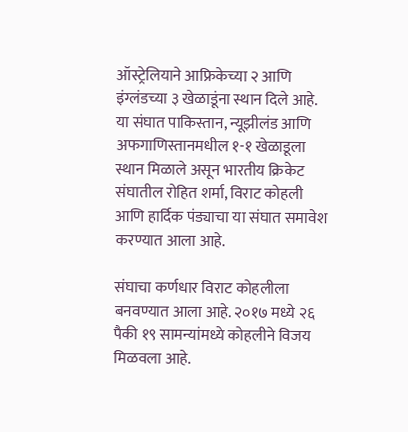ऑस्ट्रेलियाने आफ्रिकेच्या २ आणि इंग्लंडच्या ३ खेळाडूंना स्थान दिले आहे. या संघात पाकिस्तान, न्यूझीलंड आणि अफगाणिस्तानमधील १-१ खेळाडूला स्थान मिळाले असून भारतीय क्रिकेट संघातील रोहित शर्मा, विराट कोहली आणि हार्दिक पंड्याचा या संघात समावेश करण्यात आला आहे.

संघाचा कर्णधार विराट कोहलीला बनवण्यात आला आहे. २०१७ मध्ये २६ पैकी १९ सामन्यांमध्ये कोहलीने विजय मिळवला आहे.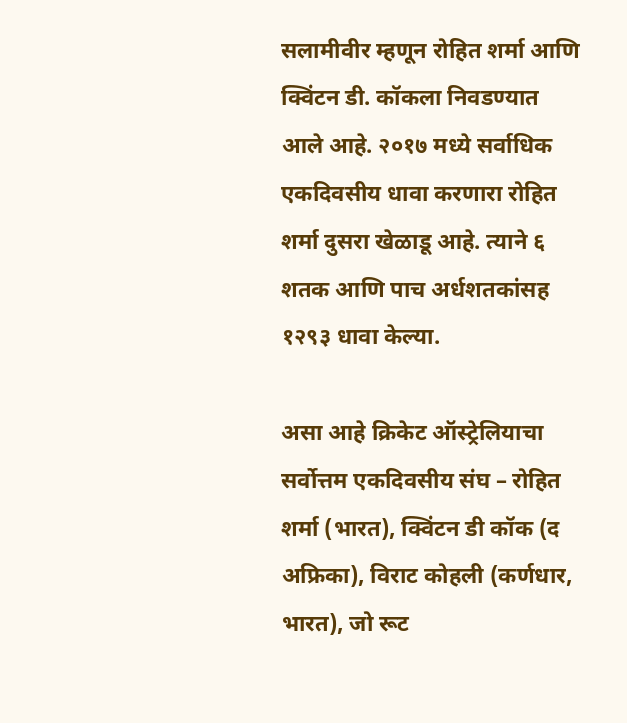सलामीवीर म्हणून रोहित शर्मा आणि क्विंटन डी. कॉकला निवडण्यात आले आहे. २०१७ मध्ये सर्वाधिक एकदिवसीय धावा करणारा रोहित शर्मा दुसरा खेळाडू आहे. त्याने ६ शतक आणि पाच अर्धशतकांसह १२९३ धावा केल्या.

असा आहे क्रिकेट ऑस्ट्रेलियाचा सर्वोत्तम एकदिवसीय संघ – रोहित शर्मा (भारत), क्विंटन डी कॉक (द अफ्रिका), विराट कोहली (कर्णधार, भारत), जो रूट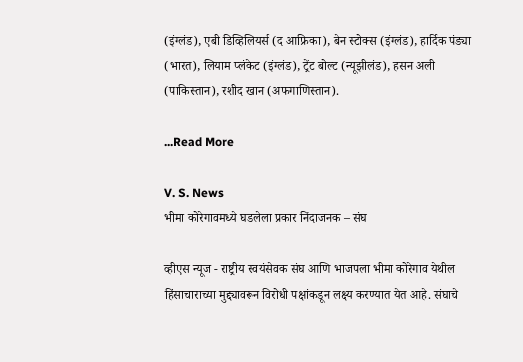(इंग्लंड), एबी डिव्हिलियर्स (द आफ्रिका), बेन स्टोक्स (इंग्लंड), हार्दिक पंड्या (भारत), लियाम प्लंकेट (इंग्लंड), ट्रेंट बोल्ट (न्यूझीलंड), हसन अली (पाकिस्तान), रशीद खान (अफगाणिस्तान).

...Read More

V. S. News
भीमा कोरेगावमध्ये घडलेला प्रकार निंदाजनक – संघ

व्हीएस न्यूज - राष्ट्रीय स्वयंसेवक संघ आणि भाजपला भीमा कोरेगाव येथील हिंसाचाराच्या मुद्द्यावरून विरोधी पक्षांकडून लक्ष्य करण्यात येत आहे. संघाचे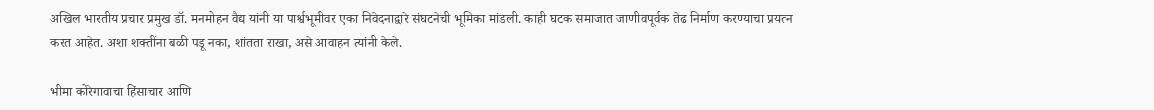अखिल भारतीय प्रचार प्रमुख डॉ. मनमोहन वैद्य यांनी या पार्श्वभूमीवर एका निवेदनाद्वारे संघटनेची भूमिका मांडली. काही घटक समाजात जाणीवपूर्वक तेढ निर्माण करण्याचा प्रयत्न करत आहेत. अशा शक्तींना बळी पडू नका, शांतता राखा, असे आवाहन त्यांनी केले.

भीमा कोरेगावाचा हिंसाचार आणि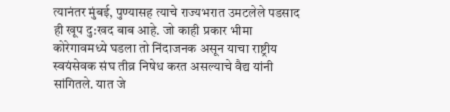त्यानंतर मुंबई, पुण्यासह त्याचे राज्यभरात उमटलेले पडसाद ही खूप दु:खद बाब आहे. जो काही प्रकार भीमा कोरेगावमध्ये घडला तो निंदाजनक असून याचा राष्ट्रीय स्वयंसेवक संघ तीव्र निषेध करत असल्याचे वैद्य यांनी सांगितले. यात जे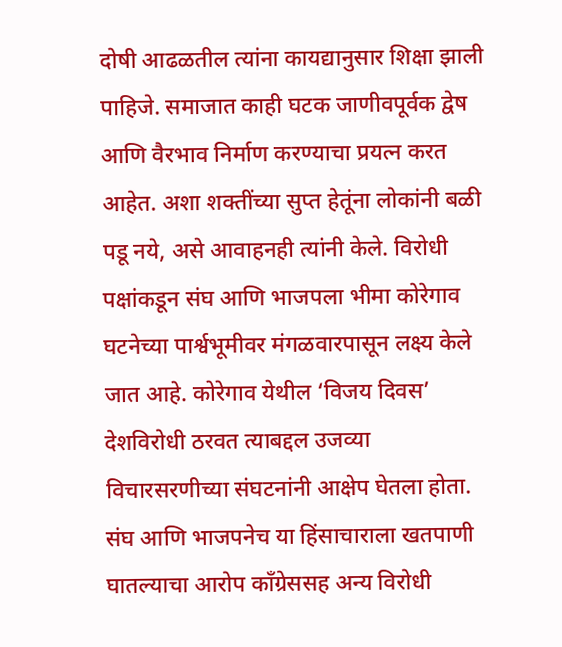दोषी आढळतील त्यांना कायद्यानुसार शिक्षा झाली पाहिजे. समाजात काही घटक जाणीवपूर्वक द्वेष आणि वैरभाव निर्माण करण्याचा प्रयत्न करत आहेत. अशा शक्तींच्या सुप्त हेतूंना लोकांनी बळी पडू नये, असे आवाहनही त्यांनी केले. विरोधी पक्षांकडून संघ आणि भाजपला भीमा कोरेगाव घटनेच्या पार्श्वभूमीवर मंगळवारपासून लक्ष्य केले जात आहे. कोरेगाव येथील ‘विजय दिवस’ देशविरोधी ठरवत त्याबद्दल उजव्या विचारसरणीच्या संघटनांनी आक्षेप घेतला होता. संघ आणि भाजपनेच या हिंसाचाराला खतपाणी घातल्याचा आरोप काँग्रेससह अन्य विरोधी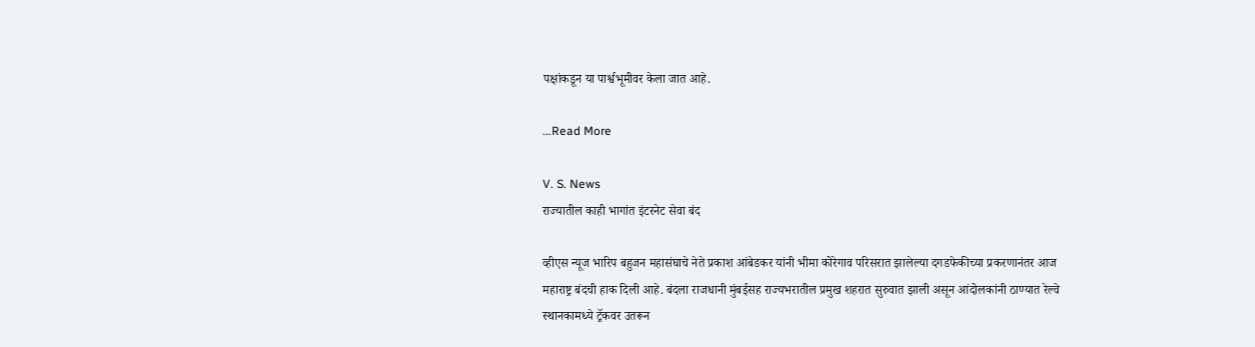पक्षांकडून या पार्श्वभूमीवर केला जात आहे.

...Read More

V. S. News
राज्यातील काही भागांत इंटरनेट सेवा बंद

व्हीएस न्यूज भारिप बहुजन महासंघाचे नेते प्रकाश आंबेडकर यांनी भीमा कोरेगाव परिसरात झालेल्या दगडफेकीच्या प्रकरणानंतर आज महाराष्ट्र बंदची हाक दिली आहे. बंदला राजधानी मुंबईसह राज्यभरातील प्रमुख शहरात सुरुवात झाली असून आंदोलकांनी ठाण्यात रेल्वे स्थानकामध्ये ट्रॅकवर उतरून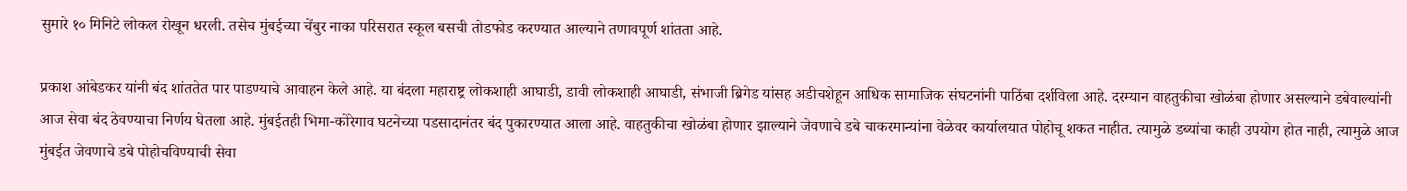सुमारे १० मिनिटे लोकल रोखून धरली. तसेच मुंबईच्या चेंबुर नाका परिसरात स्कूल बसची तोडफोड करण्यात आल्याने तणावपूर्ण शांतता आहे.

प्रकाश आंबेडकर यांनी बंद शांततेत पार पाडण्याचे आवाहन केले आहे. या बंदला महाराष्ट्र लोकशाही आघाडी, डावी लोकशाही आघाडी, संभाजी ब्रिगेड यांसह अडीचशेहून आधिक सामाजिक संघटनांनी पाठिंबा दर्शविला आहे. दरम्यान वाहतुकीचा खोळंबा होणार असल्याने डबेवाल्यांनी आज सेवा बंद ठेवण्याचा निर्णय घेतला आहे. मुंबईतही भिमा-कोरेगाव घटनेच्या पडसादानंतर बंद पुकारण्यात आला आहे. वाहतुकीचा खोळंबा होणार झाल्याने जेवणाचे डबे चाकरमान्यांना वेळेवर कार्यालयात पोहोचू शकत नाहीत. त्यामुळे डब्यांचा काही उपयोग होत नाही, त्यामुळे आज मुंबईत जेवणाचे डबे पोहोचविण्याची सेवा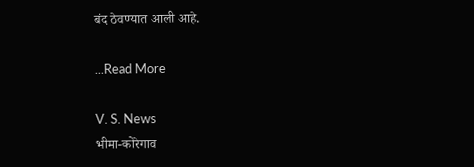बंद ठेवण्यात आली आहे.

...Read More

V. S. News
भीमा-कोरेगाव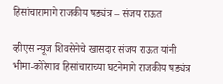हिसांचारामागे राजकीय षड्यंत्र – संजय राऊत

व्हीएस न्यूज शिवसेनेचे खासदार संजय राऊत यांनी भीमा-कोरेगाव हिसांचाराच्या घटनेमागे राजकीय षड्यंत्र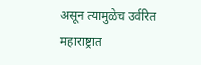असून त्यामुळेच उर्वरित महाराष्ट्रात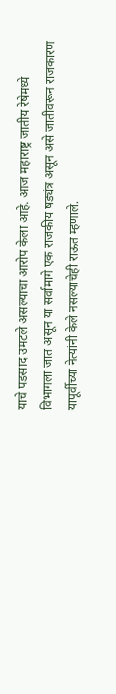याचे पडसाद उमटले असल्याचा आरोप केला आहे. आज महाराष्ट्र जातीय रेषेमध्ये विभागला जात असून या सर्वामागे एक राजकीय षड्यंत्र असून असे जातीवरून राजकारण यापूर्वीच्या नेत्यांनी केले नसल्याचेही राऊत म्हणाले.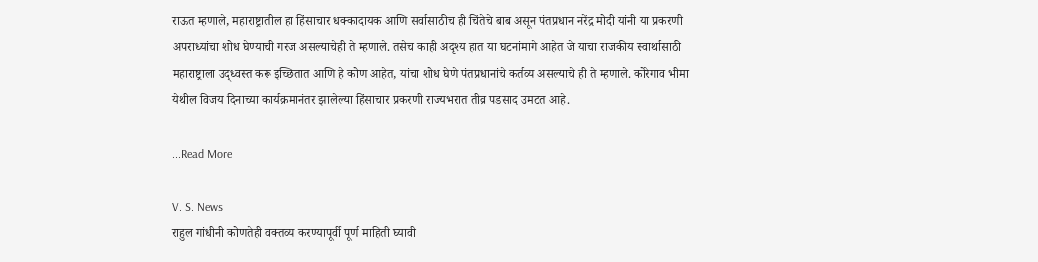राऊत म्हणाले, महाराष्ट्रातील हा हिंसाचार धक्कादायक आणि सर्वासाठीच ही चिंतेचे बाब असून पंतप्रधान नरेंद्र मोदी यांनी या प्रकरणी अपराध्यांचा शोध घेण्याची गरज असल्याचेही ते म्हणाले. तसेच काही अदृश्य हात या घटनांमागे आहेत जे याचा राजकीय स्वार्थासाठी महाराष्ट्राला उद्ध्वस्त करू इच्छितात आणि हे कोण आहेत, यांचा शोध घेणे पंतप्रधानांचे कर्तव्य असल्याचे ही ते म्हणाले. कोरेगाव भीमा येथील विजय दिनाच्या कार्यक्रमानंतर झालेल्या हिंसाचार प्रकरणी राज्यभरात तीव्र पडसाद उमटत आहे.

...Read More

V. S. News
राहुल गांधीनी कोणतेही वक्तव्य करण्यापूर्वी पूर्ण माहिती घ्यावी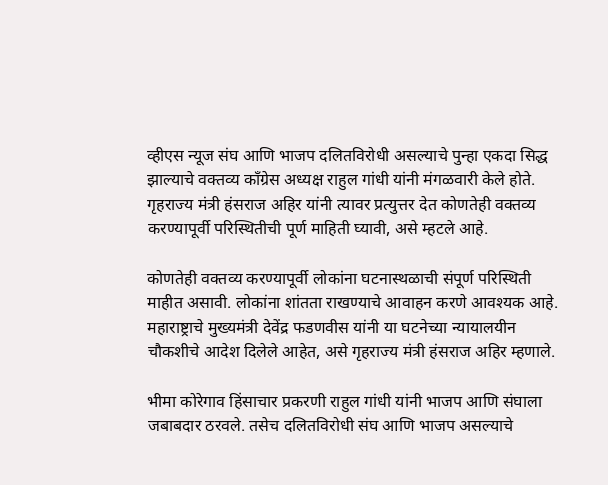व्हीएस न्यूज संघ आणि भाजप दलितविरोधी असल्याचे पुन्हा एकदा सिद्ध झाल्याचे वक्तव्य काँग्रेस अध्यक्ष राहुल गांधी यांनी मंगळवारी केले होते. गृहराज्य मंत्री हंसराज अहिर यांनी त्यावर प्रत्युत्तर देत कोणतेही वक्तव्य करण्यापूर्वी परिस्थितीची पूर्ण माहिती घ्यावी, असे म्हटले आहे.

कोणतेही वक्तव्य करण्यापूर्वी लोकांना घटनास्थळाची संपूर्ण परिस्थिती माहीत असावी. लोकांना शांतता राखण्याचे आवाहन करणे आवश्यक आहे. महाराष्ट्राचे मुख्यमंत्री देवेंद्र फडणवीस यांनी या घटनेच्या न्यायालयीन चौकशीचे आदेश दिलेले आहेत, असे गृहराज्य मंत्री हंसराज अहिर म्हणाले.

भीमा कोरेगाव हिंसाचार प्रकरणी राहुल गांधी यांनी भाजप आणि संघाला जबाबदार ठरवले. तसेच दलितविरोधी संघ आणि भाजप असल्याचे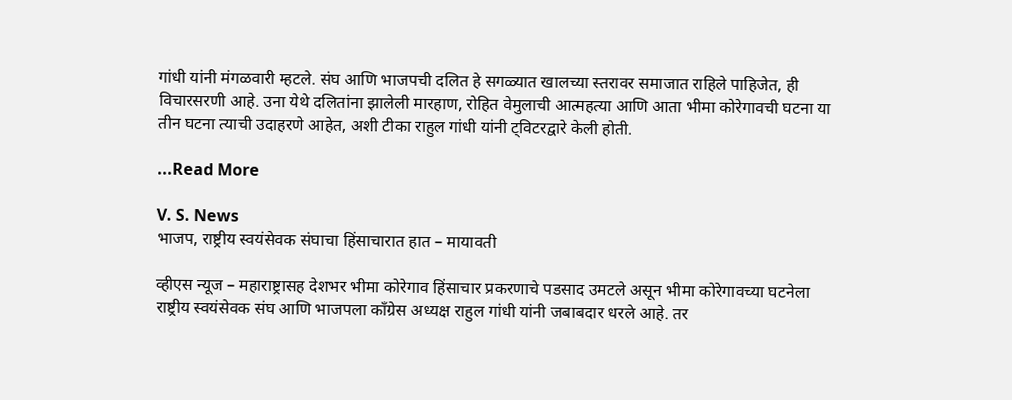गांधी यांनी मंगळवारी म्हटले. संघ आणि भाजपची दलित हे सगळ्यात खालच्या स्तरावर समाजात राहिले पाहिजेत, ही विचारसरणी आहे. उना येथे दलितांना झालेली मारहाण, रोहित वेमुलाची आत्महत्या आणि आता भीमा कोरेगावची घटना या तीन घटना त्याची उदाहरणे आहेत, अशी टीका राहुल गांधी यांनी ट्विटरद्वारे केली होती.

...Read More

V. S. News
भाजप, राष्ट्रीय स्वयंसेवक संघाचा हिंसाचारात हात – मायावती

व्हीएस न्यूज – महाराष्ट्रासह देशभर भीमा कोरेगाव हिंसाचार प्रकरणाचे पडसाद उमटले असून भीमा कोरेगावच्या घटनेला राष्ट्रीय स्वयंसेवक संघ आणि भाजपला काँग्रेस अध्यक्ष राहुल गांधी यांनी जबाबदार धरले आहे. तर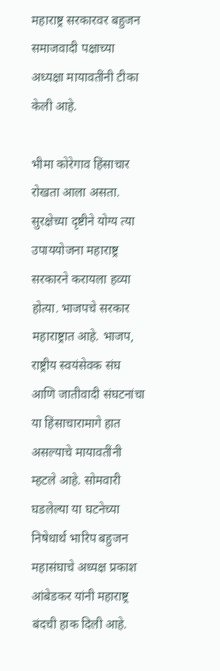महाराष्ट्र सरकारवर बहुजन समाजवादी पक्षाच्या अध्यक्षा मायावतींनी टीका केली आहे.

भीमा कोरेगाव हिंसाचार रोखता आला असता. सुरक्षेच्या दृष्टीने योग्य त्या उपाययोजना महाराष्ट्र सरकारने करायला हव्या होत्या. भाजपचे सरकार महाराष्ट्रात आहे. भाजप, राष्ट्रीय स्वयंसेवक संघ आणि जातीवादी संघटनांचा या हिंसाचारामागे हात असल्याचे मायावतींनी म्हटले आहे. सोमवारी घडलेल्या या घटनेच्या निषेधार्थ भारिप बहुजन महासंघाचे अध्यक्ष प्रकाश आंबेडकर यांनी महाराष्ट्र बंदची हाक दिली आहे.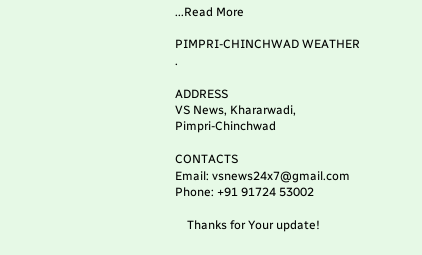...Read More

PIMPRI-CHINCHWAD WEATHER
.

ADDRESS
VS News, Khararwadi,
Pimpri-Chinchwad

CONTACTS
Email: vsnews24x7@gmail.com
Phone: +91 91724 53002

    Thanks for Your update!